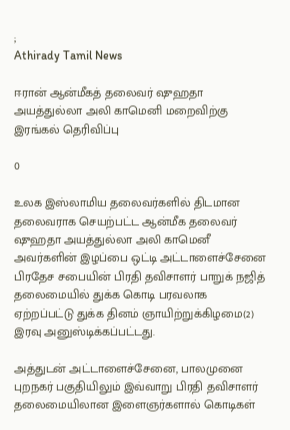;
Athirady Tamil News

ஈரான் ஆன்மீகத் தலைவர் ஷுஹதா அயத்துல்லா அலி காமெனி மறைவிற்கு இரங்கல் தெரிவிப்பு

0

உலக இஸ்லாமிய தலைவர்களில் திடமான தலைவராக செயற்பட்ட ஆன்மீக தலைவர் ஷுஹதா அயத்துல்லா அலி காமெனீ அவர்களின் இழப்பை ஒட்டி அட்டாளைச்சேனை பிரதேச சபையின் பிரதி தவிசாளர் பாறுக் நஜித் தலைமையில் துக்க கொடி பரவலாக ஏற்றப்பட்டு துக்க தினம் ஞாயிற்றுக்கிழமை(2) இரவு அனுஸ்டிக்கப்பட்டது.

அத்துடன் அட்டாளைச்சேனை, பாலமுனை புறநகர் பகுதியிலும் இவ்வாறு பிரதி தவிசாளர் தலைமையிலான இளைஞர்களால் கொடிகள்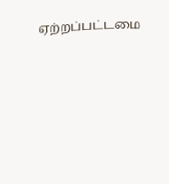ஏற்றப்பட்டமை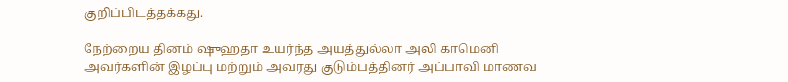குறிப்பிடத்தக்கது.

நேற்றைய தினம் ஷுஹதா உயர்ந்த அயத்துல்லா அலி காமெனி அவர்களின் இழப்பு மற்றும் அவரது குடும்பத்தினர் அப்பாவி மாணவ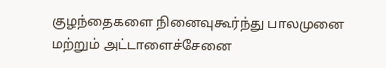குழந்தைகளை நினைவுகூர்ந்து பாலமுனை மற்றும் அட்டாளைச்சேனை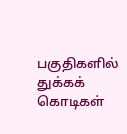பகுதிகளில் துக்கக் கொடிகள்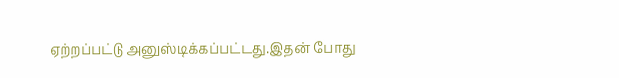ஏற்றப்பட்டு அனுஸ்டிக்கப்பட்டது.இதன் போது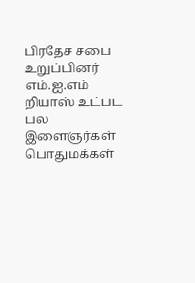பிரதேச சபை உறுப்பினர் எம்.ஐ.எம் றியாஸ் உட்பட பல இளைஞர்கள் பொதுமக்கள்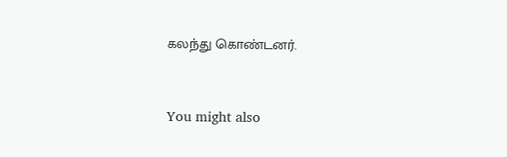கலந்து கொண்டனர்.



You might also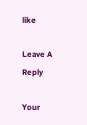like

Leave A Reply

Your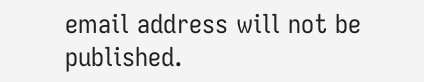email address will not be published.